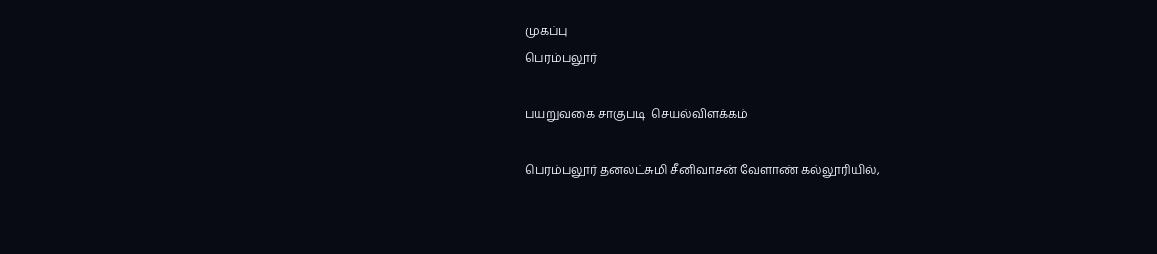முகப்பு
பெரம்பலூர்

பயறுவகை சாகுபடி  செயல்விளக்கம்

பெரம்பலூர் தனலட்சுமி சீனிவாசன் வேளாண் கல்லூரியில்,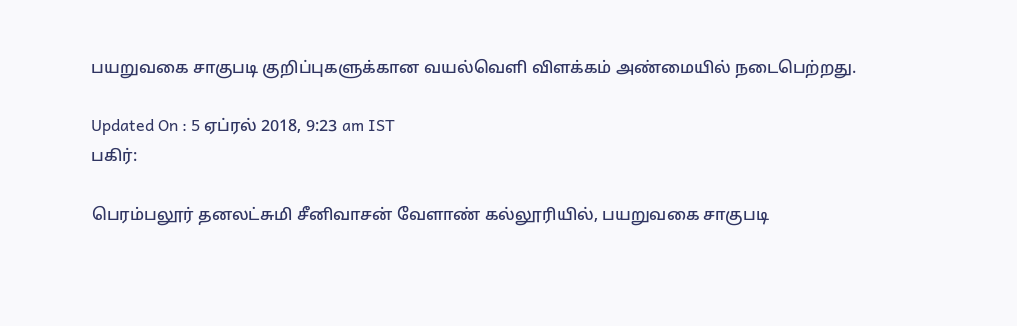பயறுவகை சாகுபடி குறிப்புகளுக்கான வயல்வெளி விளக்கம் அண்மையில் நடைபெற்றது.

Updated On : 5 ஏப்ரல் 2018, 9:23 am IST
பகிர்:

பெரம்பலூர் தனலட்சுமி சீனிவாசன் வேளாண் கல்லூரியில், பயறுவகை சாகுபடி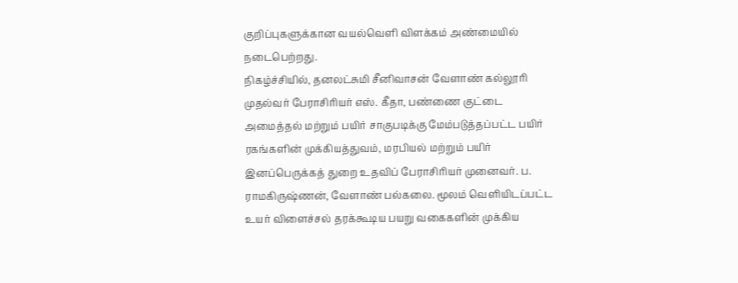குறிப்புகளுக்கான வயல்வெளி விளக்கம் அண்மையில் நடைபெற்றது.
நிகழ்ச்சியில், தனலட்சுமி சீனிவாசன் வேளாண் கல்லூரி முதல்வர் பேராசிரியர் எஸ். கீதா, பண்ணை குட்டை அமைத்தல் மற்றும் பயிர் சாகுபடிக்கு மேம்படுத்தப்பட்ட பயிர் ரகங்களின் முக்கியத்துவம், மரபியல் மற்றும் பயிர் இனப்பெருக்கத் துறை உதவிப் பேராசிரியர் முனைவர். ப. ராமகிருஷ்ணன், வேளாண் பல்கலை. மூலம் வெளியிடப்பட்ட உயர் விளைச்சல் தரக்கூடிய பயறு வகைகளின் முக்கிய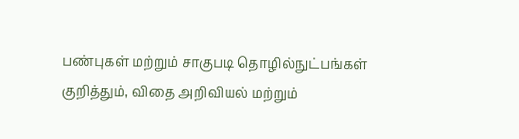பண்புகள் மற்றும் சாகுபடி தொழில்நுட்பங்கள் குறித்தும், விதை அறிவியல் மற்றும்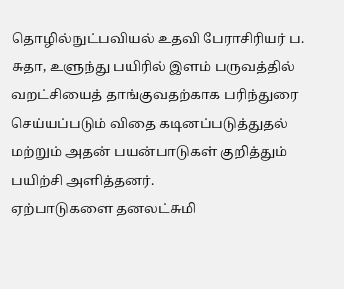தொழில்நுட்பவியல் உதவி பேராசிரியர் ப. சுதா, உளுந்து பயிரில் இளம் பருவத்தில் வறட்சியைத் தாங்குவதற்காக பரிந்துரை செய்யப்படும் விதை கடினப்படுத்துதல் மற்றும் அதன் பயன்பாடுகள் குறித்தும் பயிற்சி அளித்தனர்.
ஏற்பாடுகளை தனலட்சுமி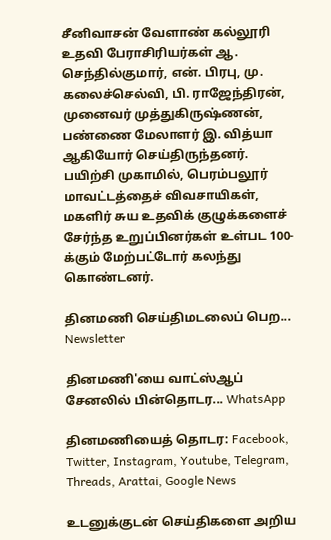சீனிவாசன் வேளாண் கல்லூரி உதவி பேராசிரியர்கள் ஆ. செந்தில்குமார், என். பிரபு, மு. கலைச்செல்வி, பி. ராஜேந்திரன், முனைவர் முத்துகிருஷ்ணன், பண்ணை மேலாளர் இ. வித்யா ஆகியோர் செய்திருந்தனர். பயிற்சி முகாமில், பெரம்பலூர் மாவட்டத்தைச் விவசாயிகள், மகளிர் சுய உதவிக் குழுக்களைச் சேர்ந்த உறுப்பினர்கள் உள்பட 100-க்கும் மேற்பட்டோர் கலந்து கொண்டனர்.

தினமணி செய்திமடலைப் பெற... Newsletter

தினமணி'யை வாட்ஸ்ஆப் சேனலில் பின்தொடர... WhatsApp

தினமணியைத் தொடர: Facebook, Twitter, Instagram, Youtube, Telegram, Threads, Arattai, Google News

உடனுக்குடன் செய்திகளை அறிய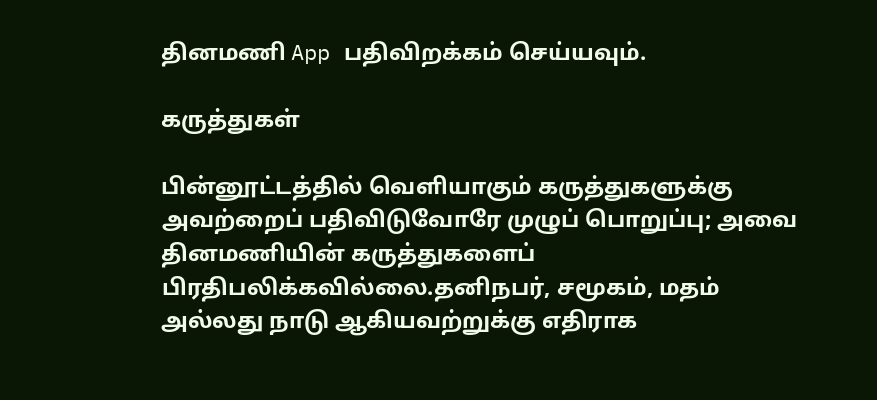தினமணி App பதிவிறக்கம் செய்யவும்.

கருத்துகள்

பின்னூட்டத்தில் வெளியாகும் கருத்துகளுக்கு அவற்றைப் பதிவிடுவோரே முழுப் பொறுப்பு; அவை தினமணியின் கருத்துகளைப் பிரதிபலிக்கவில்லை.தனிநபர், சமூகம், மதம் அல்லது நாடு ஆகியவற்றுக்கு எதிராக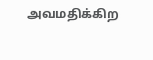அவமதிக்கிற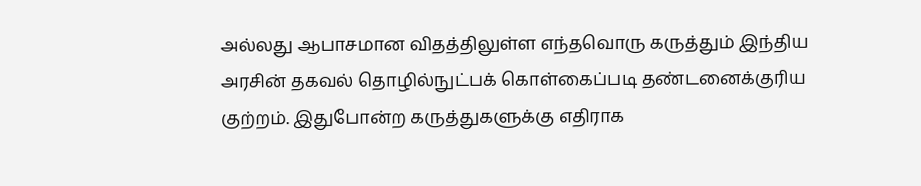அல்லது ஆபாசமான விதத்திலுள்ள எந்தவொரு கருத்தும் இந்திய அரசின் தகவல் தொழில்நுட்பக் கொள்கைப்படி தண்டனைக்குரிய குற்றம். இதுபோன்ற கருத்துகளுக்கு எதிராக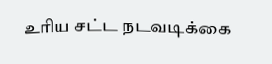உரிய சட்ட நடவடிக்கை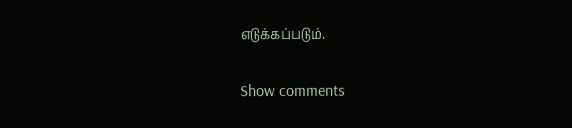எடுக்கப்படும்.

Show comments